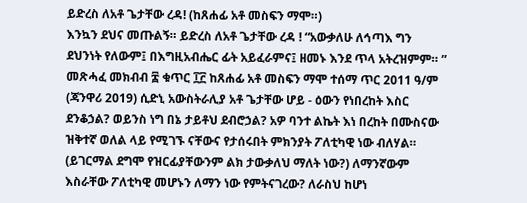ይድረስ ለአቶ ጌታቸው ረዳ! (ከጸሐፊ አቶ መስፍን ማሞ።)
እንኳን ደህና መጡልኝ። ይድረስ ለአቶ ጌታቸው ረዳ ! “አውቃለሁ ለኅጣእ ግን ደህንነት የለውም፤ በእግዚአብሔር ፊት አይፈራምና፤ ዘመኑ እንደ ጥላ አትረዝምም። ” መጽሓፈ መክብብ ፰ ቁጥር ፲፫ ከጸሐፊ አቶ መስፍን ማሞ ተሰማ ጥር 2011 ዓ/ም (ጃንዋሪ 2019) ሲድኒ አውስትራሊያ አቶ ጌታቸው ሆይ - ዕውን የነበረከት እስር ደንቆኃል? ወይንስ ነግ በኔ ታይቶህ ደብሮኃል? አዎ ባንተ ልኬት እነ በረከት በሙስናው ዝቅተኛ ወለል ላይ የሚገኙ ናቸውና የታሰሩበት ምክንያት ፖለቲካዊ ነው ብለሃል። (ይገርማል ደግሞ የዝርፊያቸውንም ልክ ታውቃለህ ማለት ነው?) ለማንኛውም እስራቸው ፖለቲካዊ መሆኑን ለማን ነው የምትናገረው? ለራስህ ከሆነ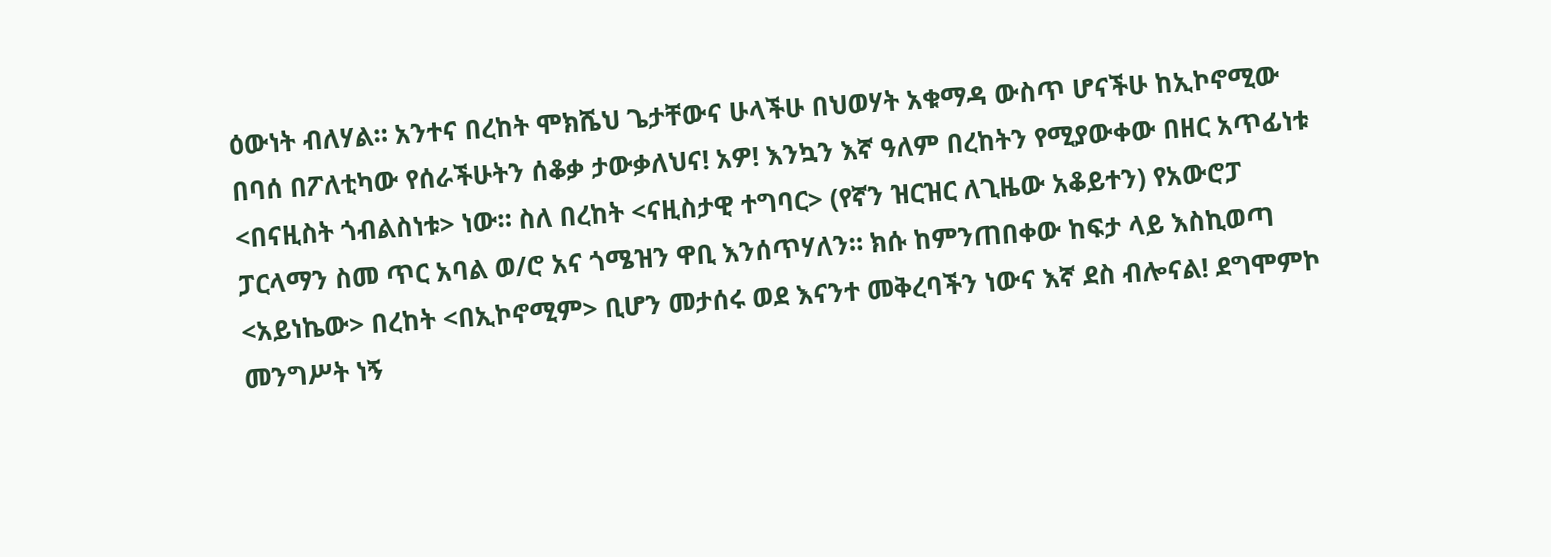ዕውነት ብለሃል። አንተና በረከት ሞክሼህ ጌታቸውና ሁላችሁ በህወሃት አቁማዳ ውስጥ ሆናችሁ ከኢኮኖሚው በባሰ በፖለቲካው የሰራችሁትን ሰቆቃ ታውቃለህና! አዎ! እንኳን እኛ ዓለም በረከትን የሚያውቀው በዘር አጥፊነቱ <በናዚስት ጎብልስነቱ> ነው። ስለ በረከት <ናዚስታዊ ተግባር> (የኛን ዝርዝር ለጊዜው አቆይተን) የአውሮፓ ፓርላማን ስመ ጥር አባል ወ/ሮ አና ጎሜዝን ዋቢ እንሰጥሃለን። ክሱ ከምንጠበቀው ከፍታ ላይ እስኪወጣ <አይነኬው> በረከት <በኢኮኖሚም> ቢሆን መታሰሩ ወደ እናንተ መቅረባችን ነውና እኛ ደስ ብሎናል! ደግሞምኮ መንግሥት ነኝ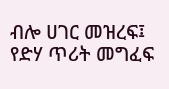ብሎ ሀገር መዝረፍ፤ የድሃ ጥሪት መግፈፍ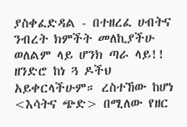ያስቀፈድዳል - በተዘረፈ ሀብትና ንብረት ክምችት መለኪያችሁ ወለልም ላይ ሆንክ ጣራ ላይ!! ዘንድሮ ከነ ጓ ዶችህ አይቀርላችሁም። ረስተኸው ከሆነ <እሳትና ጭድ> በሚለው የዘር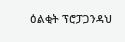ዕልቂት ፕሮፓጋንዳህ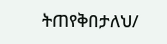ትጠየቅበታለህ/